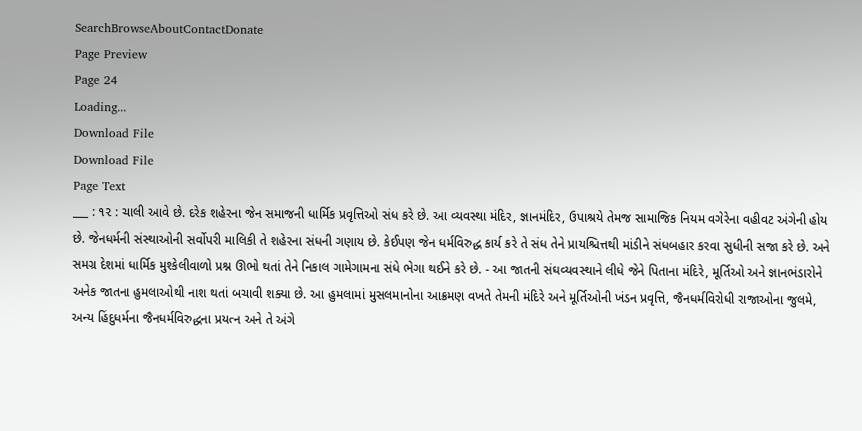SearchBrowseAboutContactDonate
Page Preview
Page 24
Loading...
Download File
Download File
Page Text
___ : ૧૨ : ચાલી આવે છે. દરેક શહેરના જેન સમાજની ધાર્મિક પ્રવૃત્તિઓ સંધ કરે છે. આ વ્યવસ્થા મંદિર, જ્ઞાનમંદિર, ઉપાશ્રયે તેમજ સામાજિક નિયમ વગેરેના વહીવટ અંગેની હોય છે. જેનધર્મની સંસ્થાઓની સર્વોપરી માલિકી તે શહેરના સંધની ગણાય છે. કેઈપણ જેન ધર્મવિરુદ્ધ કાર્ય કરે તે સંધ તેને પ્રાયશ્ચિત્તથી માંડીને સંધબહાર કરવા સુધીની સજા કરે છે. અને સમગ્ર દેશમાં ધાર્મિક મુશ્કેલીવાળો પ્રશ્ન ઊભો થતાં તેને નિકાલ ગામેગામના સંધે ભેગા થઈને કરે છે. - આ જાતની સંઘવ્યવસ્થાને લીધે જેને પિતાના મંદિરે, મૂર્તિઓ અને જ્ઞાનભંડારોને અનેક જાતના હુમલાઓથી નાશ થતાં બચાવી શક્યા છે. આ હુમલામાં મુસલમાનોના આક્રમણ વખતે તેમની મંદિરે અને મૂર્તિઓની ખંડન પ્રવૃત્તિ, જૈનધર્મવિરોધી રાજાઓના જુલમે, અન્ય હિંદુધર્મના જૈનધર્મવિરુદ્ધના પ્રયત્ન અને તે અંગે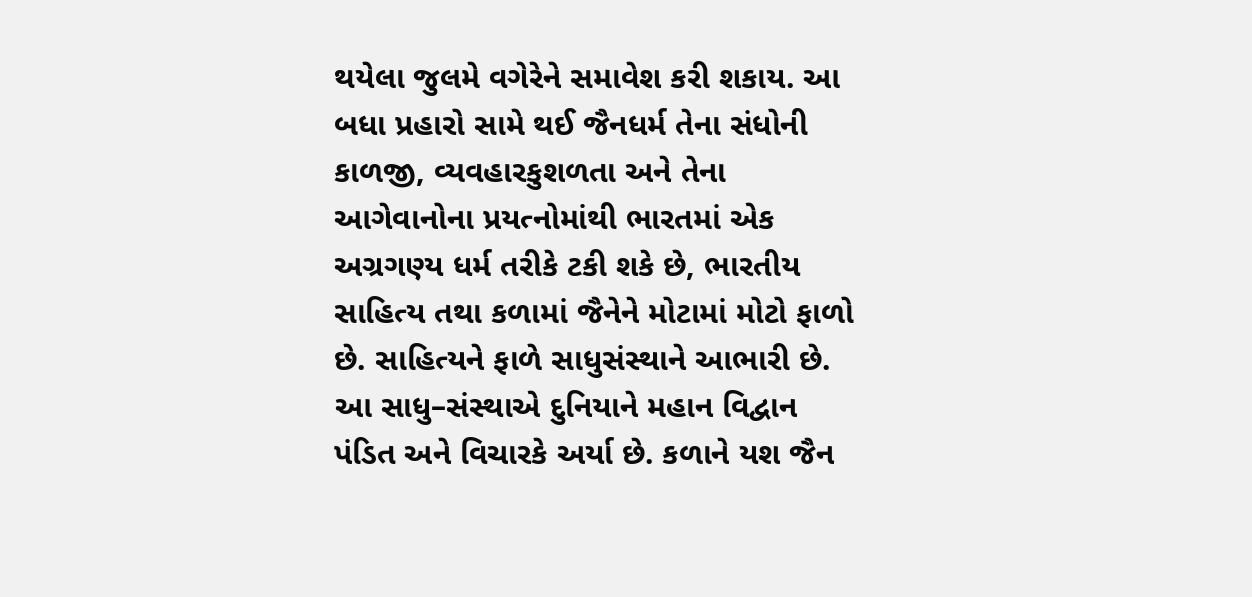થયેલા જુલમે વગેરેને સમાવેશ કરી શકાય. આ બધા પ્રહારો સામે થઈ જૈનધર્મ તેના સંધોની કાળજી, વ્યવહારકુશળતા અને તેના આગેવાનોના પ્રયત્નોમાંથી ભારતમાં એક અગ્રગણ્ય ધર્મ તરીકે ટકી શકે છે, ભારતીય સાહિત્ય તથા કળામાં જૈનેને મોટામાં મોટો ફાળો છે. સાહિત્યને ફાળે સાધુસંસ્થાને આભારી છે. આ સાધુ–સંસ્થાએ દુનિયાને મહાન વિદ્વાન પંડિત અને વિચારકે અર્યા છે. કળાને યશ જૈન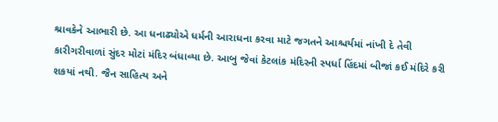શ્રાવકેને આભારી છે. આ ધનાઢ્યોએ ધર્મની આરાધના કરવા માટે જગતને આશ્ચર્યમાં નાંખી દે તેવી કારીગરીવાળાં સુંદર મોટાં મંદિર બંધાવ્યા છે. આબુ જેવાં કેટલાંક મંદિરની સ્પર્ધા હિંદમાં બીજાં કઈ મંદિરે કરી શકયાં નથી. જૈન સાહિત્ય અને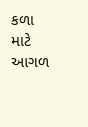કળા માટે આગળ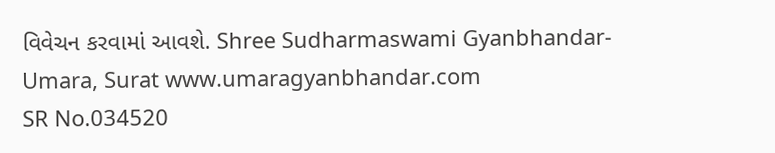વિવેચન કરવામાં આવશે. Shree Sudharmaswami Gyanbhandar-Umara, Surat www.umaragyanbhandar.com
SR No.034520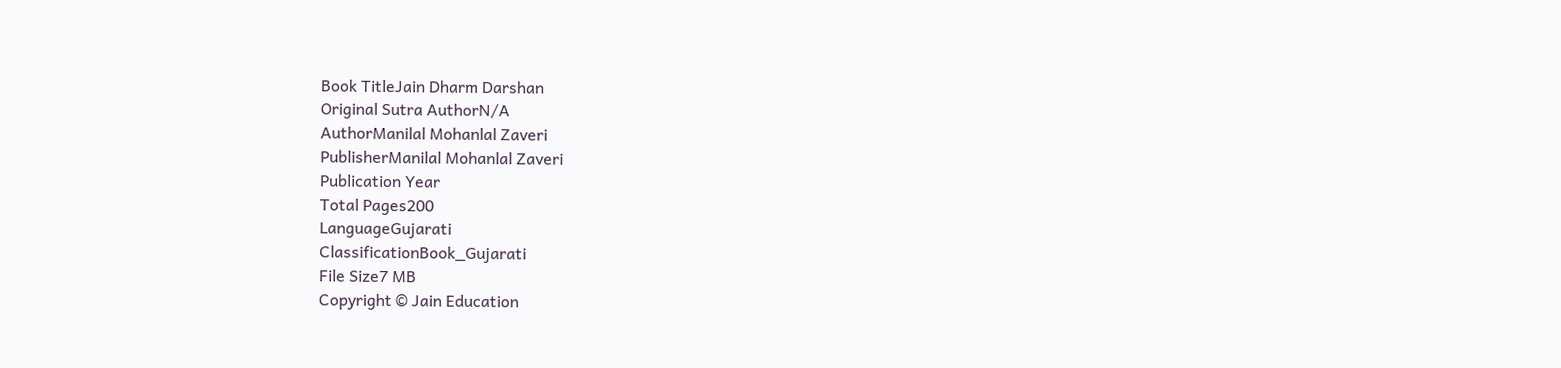Book TitleJain Dharm Darshan
Original Sutra AuthorN/A
AuthorManilal Mohanlal Zaveri
PublisherManilal Mohanlal Zaveri
Publication Year
Total Pages200
LanguageGujarati
ClassificationBook_Gujarati
File Size7 MB
Copyright © Jain Education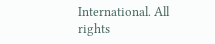International. All rights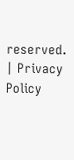reserved. | Privacy Policy